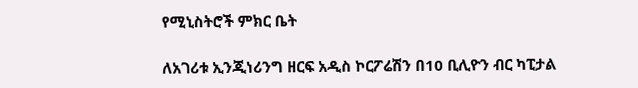የሚኒስትሮች ምክር ቤት

ለአገሪቱ ኢንጂነሪንግ ዘርፍ አዲስ ኮርፖሬሽን በ10 ቢሊዮን ብር ካፒታል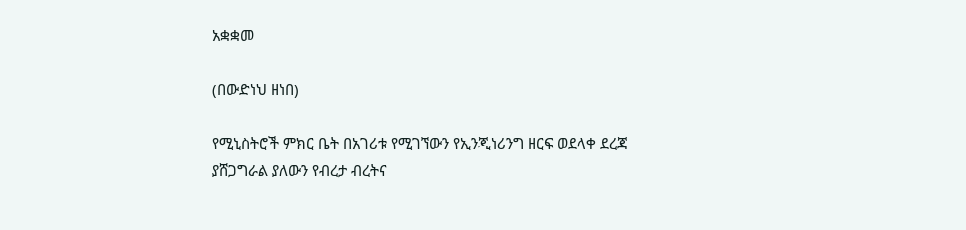አቋቋመ

(በውድነህ ዘነበ)

የሚኒስትሮች ምክር ቤት በአገሪቱ የሚገኘውን የኢንጂነሪንግ ዘርፍ ወደላቀ ደረጃ ያሸጋግራል ያለውን የብረታ ብረትና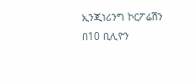ኢንጂነሪንግ ኮርፖሬሽን በ10 ቢሊዮን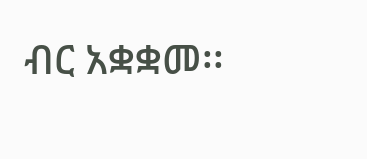ብር አቋቋመ፡፡